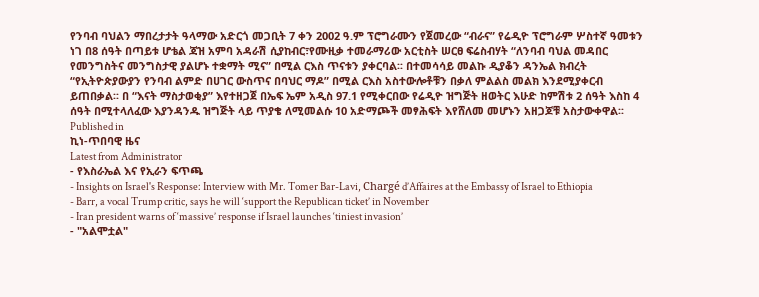የንባብ ባህልን ማበረታታት ዓላማው አድርጎ መጋቢት 7 ቀን 2002 ዓ.ም ፕሮግራሙን የጀመረው “ብራና” የሬዲዮ ፕሮግራም ሦስተኛ ዓመቱን ነገ በ8 ሰዓት በጣይቱ ሆቴል ጃዝ አምባ አዳራሽ ሲያከብር፣የሙዚቃ ተመራማሪው አርቲስት ሠርፀ ፍሬስብሃት “ለንባብ ባህል መዳበር የመንግስትና መንግስታዊ ያልሆኑ ተቋማት ሚና” በሚል ርእስ ጥናቱን ያቀርባል፡፡ በተመሳሳይ መልኩ ዲያቆን ዳንኤል ክብረት “የኢትዮጵያውያን የንባብ ልምድ በሀገር ውስጥና በባህር ማዶ” በሚል ርእስ አስተውሎቶቹን በቃለ ምልልስ መልክ እንደሚያቀርብ ይጠበቃል፡፡ በ “እናት ማስታወቂያ” እየተዘጋጀ በኤፍ ኤም አዲስ 97.1 የሚቀርበው የሬዲዮ ዝግጅት ዘወትር እሁድ ከምሽቱ 2 ሰዓት እስከ 4 ሰዓት በሚተላለፈው እያንዳንዱ ዝግጅት ላይ ጥያቄ ለሚመልሱ 10 አድማጮች መፃሕፍት እየሸለመ መሆኑን አዘጋጆቹ አስታውቀዋል፡፡
Published in
ኪነ-ጥበባዊ ዜና
Latest from Administrator
- የእስራኤል እና የኢራን ፍጥጫ
- Insights on Israel's Response: Interview with Mr. Tomer Bar-Lavi, Chargé d’Affaires at the Embassy of Israel to Ethiopia
- Barr, a vocal Trump critic, says he will ‘support the Republican ticket’ in November
- Iran president warns of ‘massive’ response if Israel launches ‘tiniest invasion’
- "አልሞቷል"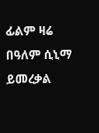ፊልም ዛሬ በዓለም ሲኒማ ይመረቃል